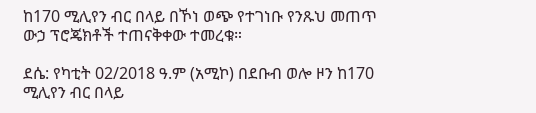ከ170 ሚሊየን ብር በላይ በኾነ ወጭ የተገነቡ የንጹህ መጠጥ ውኃ ፕሮጄክቶች ተጠናቅቀው ተመረቁ።

ደሴ: የካቲት 02/2018 ዓ.ም (አሚኮ) በደቡብ ወሎ ዞን ከ170 ሚሊየን ብር በላይ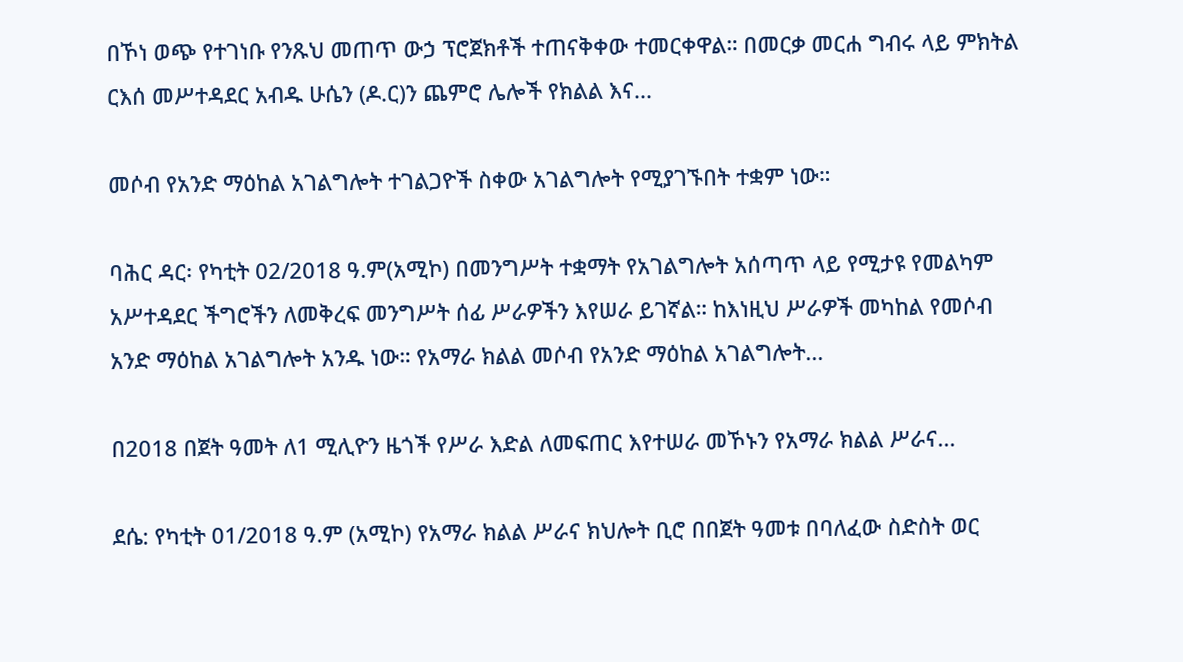በኾነ ወጭ የተገነቡ የንጹህ መጠጥ ውኃ ፕሮጀክቶች ተጠናቅቀው ተመርቀዋል። በመርቃ መርሐ ግብሩ ላይ ምክትል ርእሰ መሥተዳደር አብዱ ሁሴን (ዶ.ር)ን ጨምሮ ሌሎች የክልል እና...

መሶብ የአንድ ማዕከል አገልግሎት ተገልጋዮች ስቀው አገልግሎት የሚያገኙበት ተቋም ነው።

ባሕር ዳር፡ የካቲት 02/2018 ዓ.ም(አሚኮ) በመንግሥት ተቋማት የአገልግሎት አሰጣጥ ላይ የሚታዩ የመልካም አሥተዳደር ችግሮችን ለመቅረፍ መንግሥት ሰፊ ሥራዎችን እየሠራ ይገኛል። ከእነዚህ ሥራዎች መካከል የመሶብ አንድ ማዕከል አገልግሎት አንዱ ነው። የአማራ ክልል መሶብ የአንድ ማዕከል አገልግሎት...

በ2018 በጀት ዓመት ለ1 ሚሊዮን ዜጎች የሥራ እድል ለመፍጠር እየተሠራ መኾኑን የአማራ ክልል ሥራና...

ደሴ: የካቲት 01/2018 ዓ.ም (አሚኮ) የአማራ ክልል ሥራና ክህሎት ቢሮ በበጀት ዓመቱ በባለፈው ስድስት ወር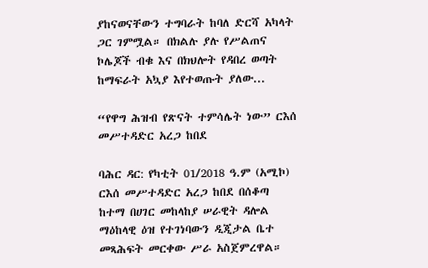ያከናወናቸውን ተግባራት ከባለ ድርሻ አካላት ጋር ገምሟል። በክልሉ ያሉ የሥልጠና ኮሌጆች ብቁ እና በክህሎት የዳበረ ወጣት ከማፍራት አኳያ እየተወጡት ያለው...

“የዋግ ሕዝብ የጽናት ተምሳሌት ነው” ርእሰ መሥተዳድር አረጋ ከበደ

ባሕር ዳር: የካቲት 01/2018 ዓ.ም (አሚኮ) ርእሰ መሥተዳድር አረጋ ከበደ በሰቆጣ ከተማ በሀገር መከላከያ ሠራዊት ዳሎል ማዕከላዊ ዕዝ የተገነባውን ዲጂታል ቤተ መጻሕፍት መርቀው ሥራ አስጀምረዋል።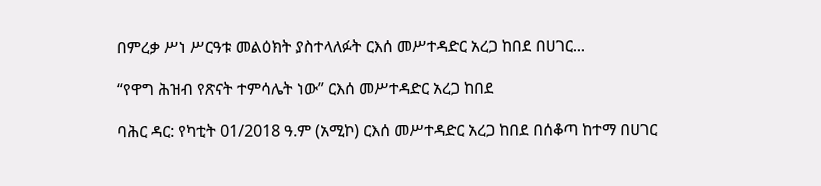በምረቃ ሥነ ሥርዓቱ መልዕክት ያስተላለፉት ርእሰ መሥተዳድር አረጋ ከበደ በሀገር...

“የዋግ ሕዝብ የጽናት ተምሳሌት ነው” ርእሰ መሥተዳድር አረጋ ከበደ

ባሕር ዳር: የካቲት 01/2018 ዓ.ም (አሚኮ) ርእሰ መሥተዳድር አረጋ ከበደ በሰቆጣ ከተማ በሀገር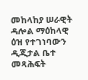መከላከያ ሠራዊት ዳሎል ማዕከላዊ ዕዝ የተገነባውን ዲጂታል ቤተ መጻሕፍት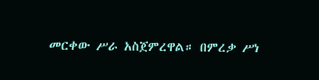መርቀው ሥራ አስጀምረዋል። በምረቃ ሥነ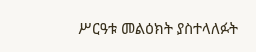ሥርዓቱ መልዕክት ያስተላለፉት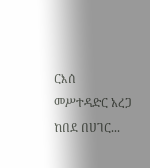ርእሰ መሥተዳድር አረጋ ከበደ በሀገር...